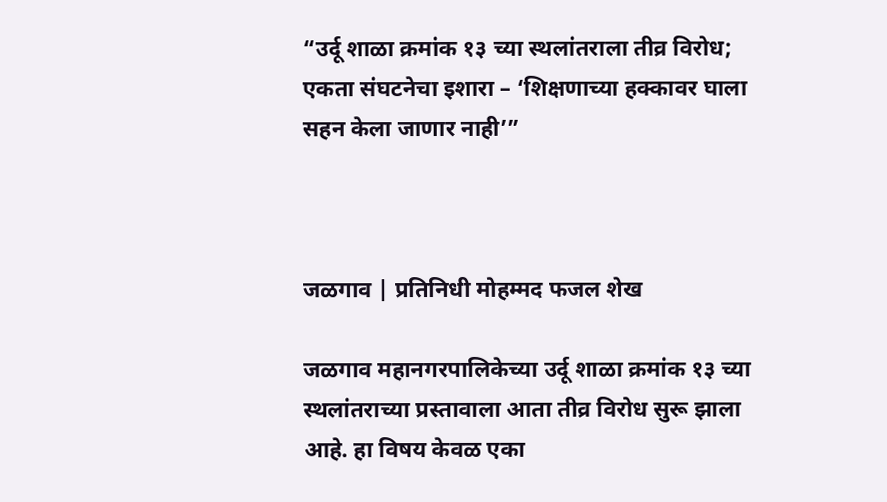“उर्दू शाळा क्रमांक १३ च्या स्थलांतराला तीव्र विरोध; एकता संघटनेचा इशारा – ‘शिक्षणाच्या हक्कावर घाला सहन केला जाणार नाही’”



जळगाव | प्रतिनिधी मोहम्मद फजल शेख

जळगाव महानगरपालिकेच्या उर्दू शाळा क्रमांक १३ च्या स्थलांतराच्या प्रस्तावाला आता तीव्र विरोध सुरू झाला आहे. हा विषय केवळ एका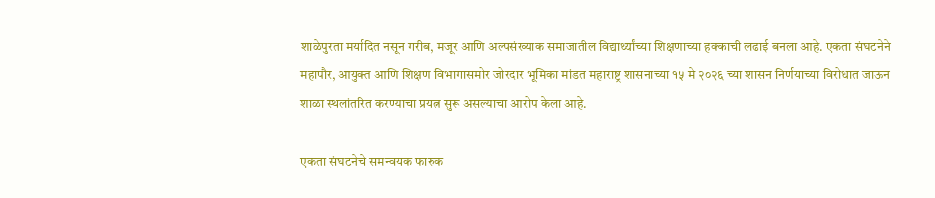शाळेपुरता मर्यादित नसून गरीब, मजूर आणि अल्पसंख्याक समाजातील विद्यार्थ्यांच्या शिक्षणाच्या हक्काची लढाई बनला आहे. एकता संघटनेने महापौर, आयुक्त आणि शिक्षण विभागासमोर जोरदार भूमिका मांडत महाराष्ट्र शासनाच्या १५ मे २०२६ च्या शासन निर्णयाच्या विरोधात जाऊन शाळा स्थलांतरित करण्याचा प्रयत्न सुरू असल्याचा आरोप केला आहे.

एकता संघटनेचे समन्वयक फारुक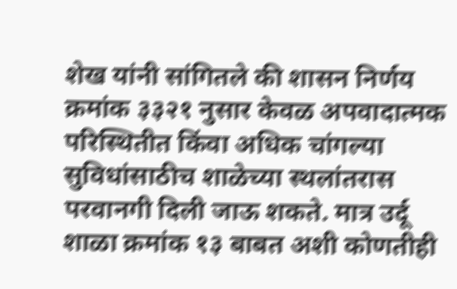शेख यांनी सांगितले की शासन निर्णय क्रमांक ३३२१ नुसार केवळ अपवादात्मक परिस्थितीत किंवा अधिक चांगल्या सुविधांसाठीच शाळेच्या स्थलांतरास परवानगी दिली जाऊ शकते. मात्र उर्दू शाळा क्रमांक १३ बाबत अशी कोणतीही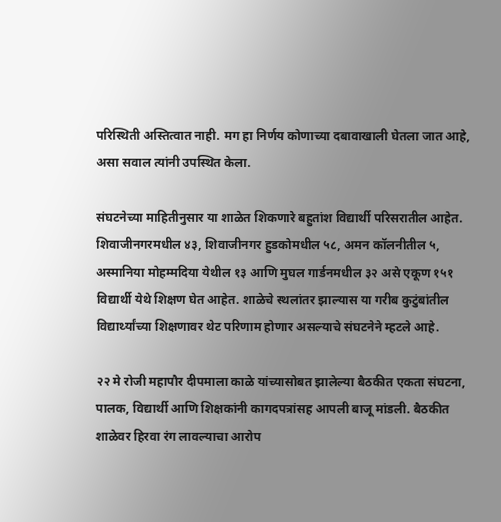परिस्थिती अस्तित्वात नाही. मग हा निर्णय कोणाच्या दबावाखाली घेतला जात आहे, असा सवाल त्यांनी उपस्थित केला.

संघटनेच्या माहितीनुसार या शाळेत शिकणारे बहुतांश विद्यार्थी परिसरातील आहेत. शिवाजीनगरमधील ४३, शिवाजीनगर हुडकोमधील ५८, अमन कॉलनीतील ५, अस्मानिया मोहम्मदिया येथील १३ आणि मुघल गार्डनमधील ३२ असे एकूण १५१ विद्यार्थी येथे शिक्षण घेत आहेत. शाळेचे स्थलांतर झाल्यास या गरीब कुटुंबांतील विद्यार्थ्यांच्या शिक्षणावर थेट परिणाम होणार असल्याचे संघटनेने म्हटले आहे.

२२ मे रोजी महापौर दीपमाला काळे यांच्यासोबत झालेल्या बैठकीत एकता संघटना, पालक, विद्यार्थी आणि शिक्षकांनी कागदपत्रांसह आपली बाजू मांडली. बैठकीत शाळेवर हिरवा रंग लावल्याचा आरोप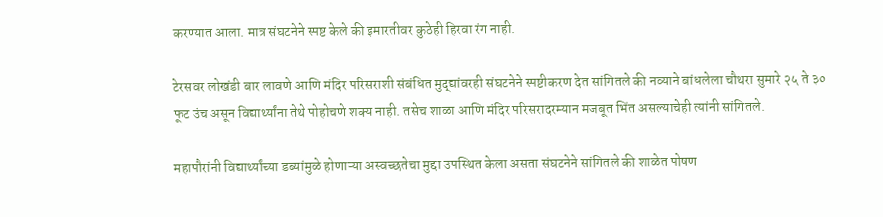करण्यात आला. मात्र संघटनेने स्पष्ट केले की इमारतीवर कुठेही हिरवा रंग नाही.

टेरसवर लोखंडी बार लावणे आणि मंदिर परिसराशी संबंधित मुद्द्यांवरही संघटनेने स्पष्टीकरण देत सांगितले की नव्याने बांधलेला चौथरा सुमारे २५ ते ३० फूट उंच असून विद्यार्थ्यांना तेथे पोहोचणे शक्य नाही. तसेच शाळा आणि मंदिर परिसरादरम्यान मजबूत भिंत असल्याचेही त्यांनी सांगितले.

महापौरांनी विद्यार्थ्यांच्या डब्यांमुळे होणाऱ्या अस्वच्छतेचा मुद्दा उपस्थित केला असता संघटनेने सांगितले की शाळेत पोषण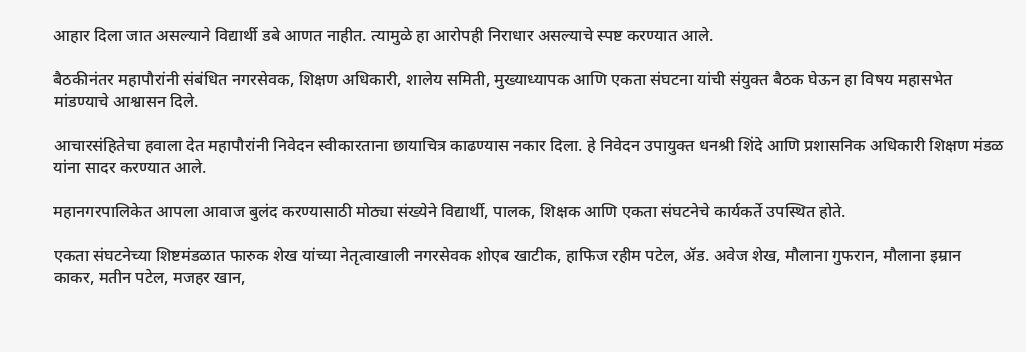आहार दिला जात असल्याने विद्यार्थी डबे आणत नाहीत. त्यामुळे हा आरोपही निराधार असल्याचे स्पष्ट करण्यात आले.

बैठकीनंतर महापौरांनी संबंधित नगरसेवक, शिक्षण अधिकारी, शालेय समिती, मुख्याध्यापक आणि एकता संघटना यांची संयुक्त बैठक घेऊन हा विषय महासभेत मांडण्याचे आश्वासन दिले.

आचारसंहितेचा हवाला देत महापौरांनी निवेदन स्वीकारताना छायाचित्र काढण्यास नकार दिला. हे निवेदन उपायुक्त धनश्री शिंदे आणि प्रशासनिक अधिकारी शिक्षण मंडळ यांना सादर करण्यात आले.

महानगरपालिकेत आपला आवाज बुलंद करण्यासाठी मोठ्या संख्येने विद्यार्थी, पालक, शिक्षक आणि एकता संघटनेचे कार्यकर्ते उपस्थित होते.

एकता संघटनेच्या शिष्टमंडळात फारुक शेख यांच्या नेतृत्वाखाली नगरसेवक शोएब खाटीक, हाफिज रहीम पटेल, ॲड. अवेज शेख, मौलाना गुफरान, मौलाना इम्रान काकर, मतीन पटेल, मजहर खान,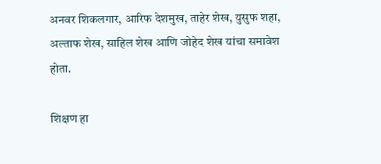अनवर शिकलगार, आरिफ देशमुख, ताहेर शेख, युसुफ शहा, अल्ताफ शेख, साहिल शेख आणि जोहेद शेख यांचा समावेश होता.

शिक्षण हा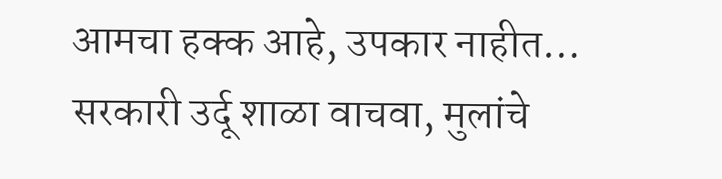आमचा हक्क आहे, उपकार नाहीत… सरकारी उर्दू शाळा वाचवा, मुलांचे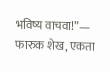भविष्य वाचवा!”— फारुक शेख, एकता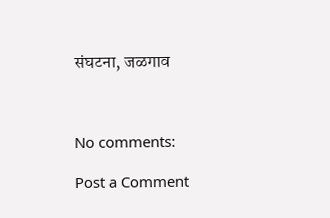संघटना, जळगाव



No comments:

Post a Comment